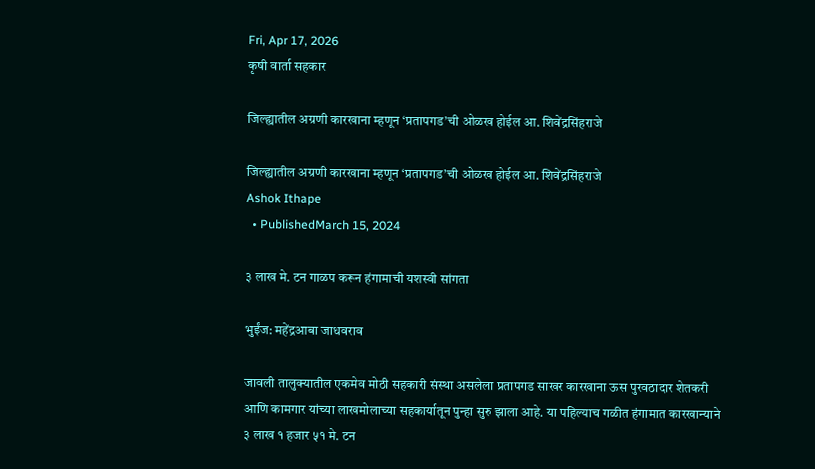Fri, Apr 17, 2026
कृषी वार्ता सहकार

जिल्ह्यातील अग्रणी कारखाना म्हणून ‘प्रतापगड’ची ओळख होईल आ. शिवेंद्रसिंहराजे

जिल्ह्यातील अग्रणी कारखाना म्हणून ‘प्रतापगड’ची ओळख होईल आ. शिवेंद्रसिंहराजे
Ashok Ithape
  • PublishedMarch 15, 2024

३ लाख मे. टन गाळप करून हंगामाची यशस्वी सांगता

भुईंज: महेंद्रआबा जाधवराव

जावली तालुक्यातील एकमेव मोठी सहकारी संस्था असलेला प्रतापगड साखर कारखाना ऊस पुरवठादार शेतकरी आणि कामगार यांच्या लाखमोलाच्या सहकार्यातून पुन्हा सुरु झाला आहे. या पहिल्याच गळीत हंगामात कारखान्याने ३ लाख १ हजार ५१ मे. टन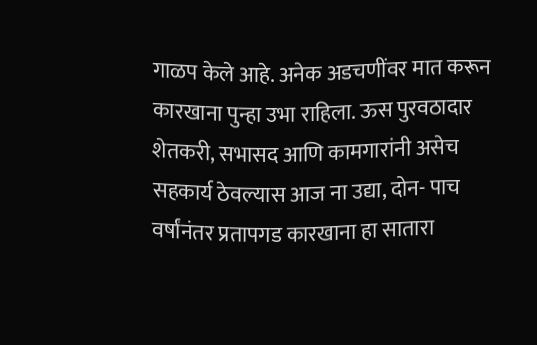गाळप केले आहे. अनेक अडचणींवर मात करून कारखाना पुन्हा उभा राहिला. ऊस पुरवठादार शेतकरी, सभासद आणि कामगारांनी असेच सहकार्य ठेवल्यास आज ना उद्या, दोन- पाच वर्षांनंतर प्रतापगड कारखाना हा सातारा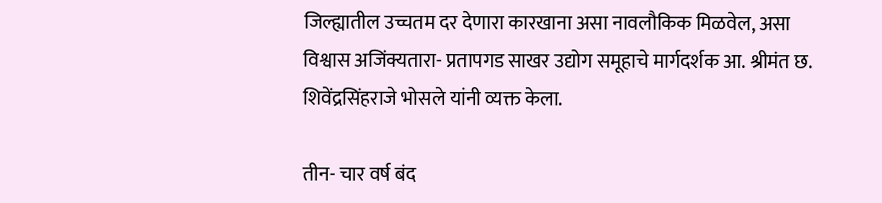जिल्ह्यातील उच्चतम दर देणारा कारखाना असा नावलौकिक मिळवेल, असा विश्वास अजिंक्यतारा- प्रतापगड साखर उद्योग समूहाचे मार्गदर्शक आ. श्रीमंत छ. शिवेंद्रसिंहराजे भोसले यांनी व्यक्त केला.

तीन- चार वर्ष बंद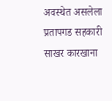अवस्थेत असलेला प्रतापगड सहकारी साखर कारखाना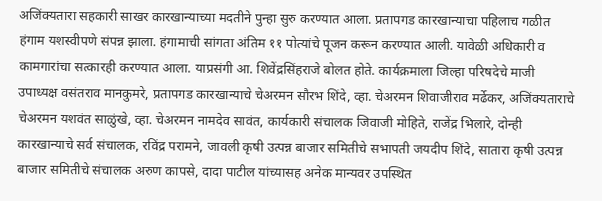अजिंक्यतारा सहकारी साखर कारखान्याच्या मदतीने पुन्हा सुरु करण्यात आला. प्रतापगड कारखान्याचा पहिलाच गळीत हंगाम यशस्वीपणे संपन्न झाला. हंगामाची सांगता अंतिम ११ पोत्यांचे पूजन करून करण्यात आली. यावेळी अधिकारी व कामगारांचा सत्कारही करण्यात आला. याप्रसंगी आ. शिवेंद्रसिंहराजे बोलत होते. कार्यक्रमाला जिल्हा परिषदेचे माजी उपाध्यक्ष वसंतराव मानकुमरे, प्रतापगड कारखान्याचे चेअरमन सौरभ शिंदे, व्हा. चेअरमन शिवाजीराव मर्ढेकर, अजिंक्यताराचे चेअरमन यशवंत साळुंखे, व्हा. चेअरमन नामदेव सावंत, कार्यकारी संचालक जिवाजी मोहिते, राजेंद्र भिलारे, दोन्ही कारखान्याचे सर्व संचालक, रविंद्र परामने, जावली कृषी उत्पन्न बाजार समितीचे सभापती जयदीप शिंदे, सातारा कृषी उत्पन्न बाजार समितीचे संचालक अरुण कापसे, दादा पाटील यांच्यासह अनेक मान्यवर उपस्थित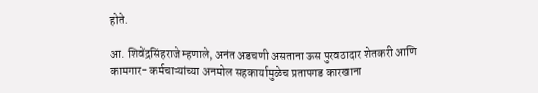होते.

आ. शिवेंद्रसिंहराजे म्हणाले, अनंत अडचणी असताना ऊस पुरवठादार शेतकरी आणि कामगार- कर्मचाऱ्यांच्या अनमोल सहकार्यामुळेच प्रतापगड कारखाना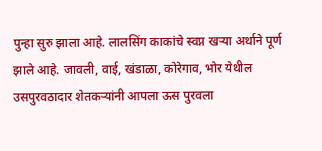पुन्हा सुरु झाला आहे. लालसिंग काकांचे स्वप्न खऱ्या अर्थाने पूर्ण झाले आहे. जावली, वाई, खंडाळा, कोरेगाव, भोर येथील उसपुरवठादार शेतकऱ्यांनी आपला ऊस पुरवला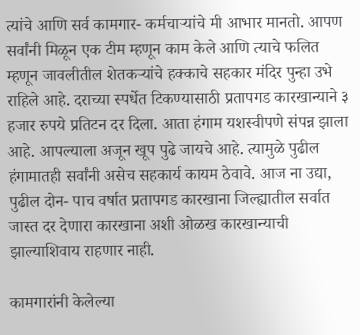त्यांचे आणि सर्व कामगार- कर्मचाऱ्यांचे मी आभार मानतो. आपण सर्वांनी मिळून एक टीम म्हणून काम केले आणि त्याचे फलित म्हणून जावलीतील शेतकऱ्यांचे हक्काचे सहकार मंदिर पुन्हा उभे राहिले आहे. दराच्या स्पर्धेत टिकण्यासाठी प्रतापगड कारखान्याने ३ हजार रुपये प्रतिटन दर दिला. आता हंगाम यशस्वीपणे संपन्न झाला आहे. आपल्याला अजून खूप पुढे जायचे आहे. त्यामुळे पुढील हंगामातही सर्वांनी असेच सहकार्य कायम ठेवावे. आज ना उद्या, पुढील दोन- पाच वर्षात प्रतापगड कारखाना जिल्ह्यातील सर्वात जास्त दर देणारा कारखाना अशी ओळख कारखान्याची झाल्याशिवाय राहणार नाही.

कामगारांनी केलेल्या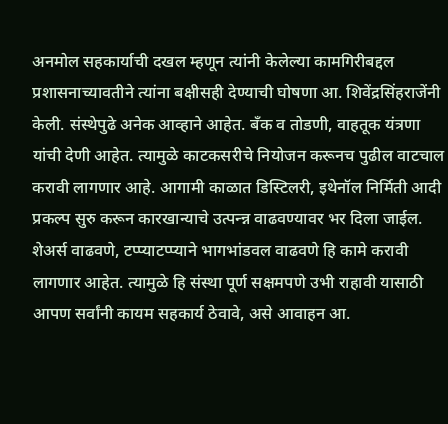अनमोल सहकार्याची दखल म्हणून त्यांनी केलेल्या कामगिरीबद्दल प्रशासनाच्यावतीने त्यांना बक्षीसही देण्याची घोषणा आ. शिवेंद्रसिंहराजेंनी केली. संस्थेपुढे अनेक आव्हाने आहेत. बँक व तोडणी, वाहतूक यंत्रणा यांची देणी आहेत. त्यामुळे काटकसरीचे नियोजन करूनच पुढील वाटचाल करावी लागणार आहे. आगामी काळात डिस्टिलरी, इथेनॉल निर्मिती आदी प्रकल्प सुरु करून कारखान्याचे उत्पन्न्न वाढवण्यावर भर दिला जाईल. शेअर्स वाढवणे, टप्प्याटप्प्याने भागभांडवल वाढवणे हि कामे करावी लागणार आहेत. त्यामुळे हि संस्था पूर्ण सक्षमपणे उभी राहावी यासाठी आपण सर्वांनी कायम सहकार्य ठेवावे, असे आवाहन आ.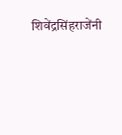शिवेंद्रसिंहराजेंनी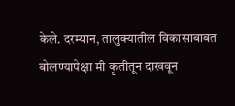केले. दरम्यान, तालुक्यातील विकासाबाबत बोलण्यापेक्षा मी कृतीतून दाखवून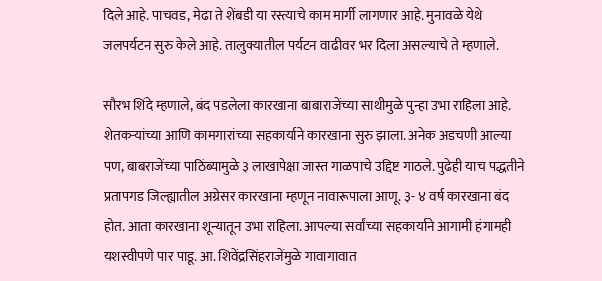दिले आहे. पाचवड, मेढा ते शेंबडी या रस्त्याचे काम मार्गी लागणार आहे. मुनावळे येथे जलपर्यटन सुरु केले आहे. तालुक्यातील पर्यटन वाढीवर भर दिला असल्याचे ते म्हणाले.

सौरभ शिंदे म्हणाले, बंद पडलेला कारखाना बाबाराजेंच्या साथीमुळे पुन्हा उभा राहिला आहे. शेतकऱ्यांच्या आणि कामगारांच्या सहकार्याने कारखाना सुरु झाला. अनेक अडचणी आल्या पण, बाबराजेंच्या पाठिंब्यामुळे ३ लाखापेक्षा जास्त गाळपाचे उद्दिष्ट गाठले. पुढेही याच पद्धतीने प्रतापगड जिल्ह्यातील अग्रेसर कारखाना म्हणून नावारूपाला आणू. ३- ४ वर्ष कारखाना बंद होत. आता कारखाना शून्यातून उभा राहिला. आपल्या सर्वांच्या सहकार्याने आगामी हंगामही यशस्वीपणे पार पाडू. आ. शिवेंद्रसिंहराजेंमुळे गावागावात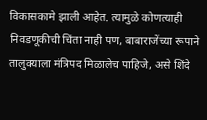विकासकामे झाली आहेत. त्यामुळे कोणत्याही निवडणूकीची चिंता नाही पण, बाबाराजेंच्या रूपाने तालुक्याला मंत्रिपद मिळालेच पाहिजे, असे शिंदे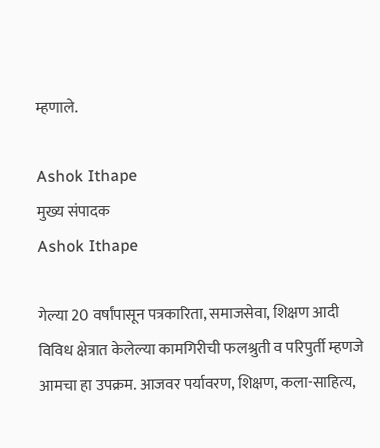म्हणाले.

Ashok Ithape
मुख्य संपादक
Ashok Ithape

गेल्या 20 वर्षांपासून पत्रकारिता, समाजसेवा, शिक्षण आदी विविध क्षेत्रात केलेल्या कामगिरीची फलश्रुती व परिपुर्ती म्हणजे आमचा हा उपक्रम. आजवर पर्यावरण, शिक्षण, कला-साहित्य,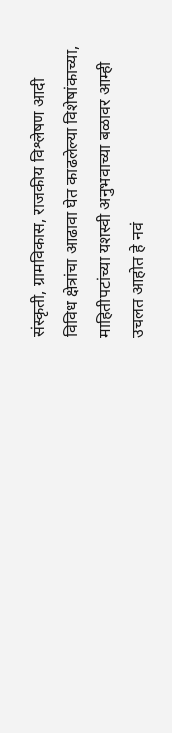संस्कृती, ग्रामविकास, राजकीय विश्लेषण आदी विविध क्षेत्रांचा आढावा घेत काढलेल्या विशेषांकाच्या, माहितीपटांच्या यशस्वी अनुभवाच्या बळावर आम्ही उचलत आहोत हे नवं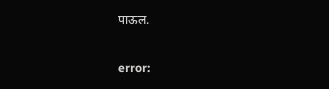पाऊल.

error: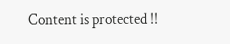Content is protected !!